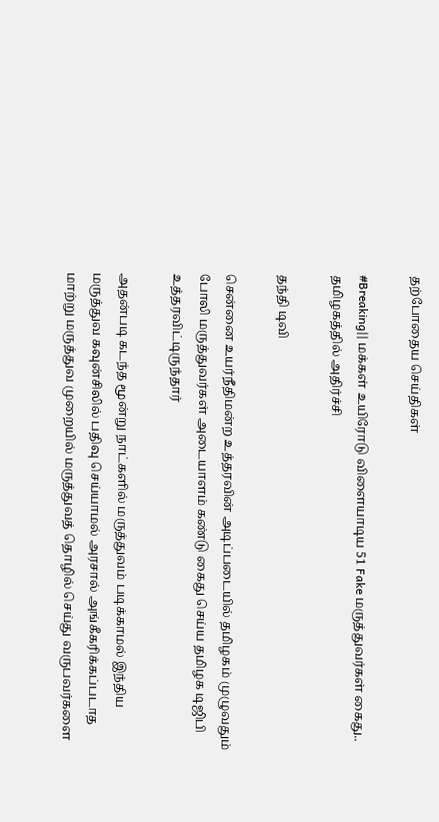தற்போதைய செய்திகள்

#Breaking|| மக்கள் உயிரோடு விளையாடிய 51 Fake மருத்துவர்கள் கைது.. தமிழகத்தில் அதிர்ச்சி

தந்தி டிவி

சென்னை உயர்நீதிமன்ற உத்தரவின் அடிப்படையில் தமிழகம் முழுவதும் போலி மருத்துவர்கள் அடையாளம் கண்டு கைது செய்ய தமிழக டிஜிபி உத்தரவிட்டிருந்தார்

அதன்படி கடந்த மூன்று நாட்களில் மருத்துவம் படிக்காமல் இந்திய மருத்துவ கவுன்சிலில் பதிவு செய்யாமல் அரசால் அங்கீகரிக்கப்படாத மாற்று மருத்துவ முறையில் மருத்துவத் தொழில் செய்து வருபவர்களை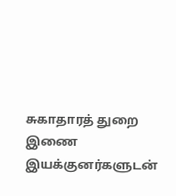சுகாதாரத் துறை இணை இயக்குனர்களுடன்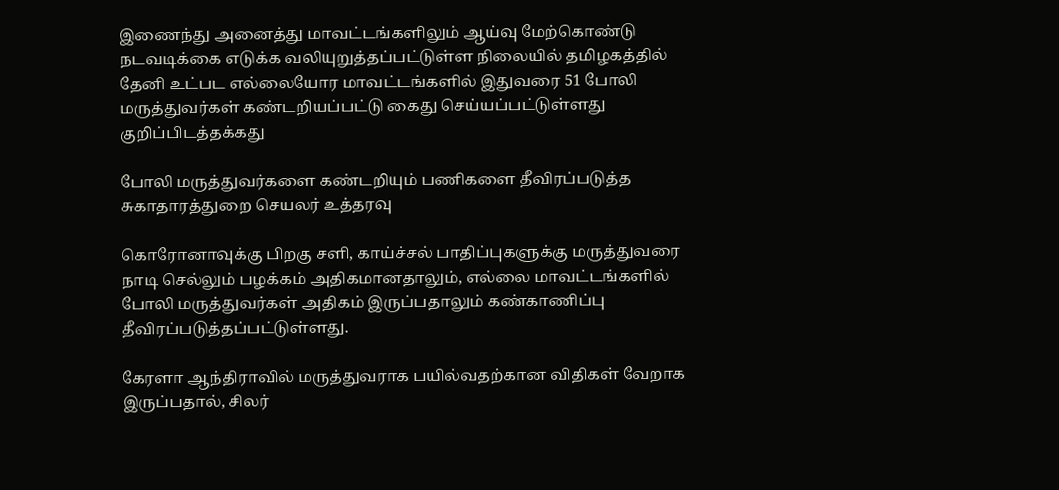இணைந்து அனைத்து மாவட்டங்களிலும் ஆய்வு மேற்கொண்டு நடவடிக்கை எடுக்க வலியுறுத்தப்பட்டுள்ள நிலையில் தமிழகத்தில் தேனி உட்பட எல்லையோர மாவட்டங்களில் இதுவரை 51 போலி மருத்துவர்கள் கண்டறியப்பட்டு கைது செய்யப்பட்டுள்ளது குறிப்பிடத்தக்கது

போலி மருத்துவர்களை கண்டறியும் பணிகளை தீவிரப்படுத்த சுகாதாரத்துறை செயலர் உத்தரவு

கொரோனாவுக்கு பிறகு சளி, காய்ச்சல் பாதிப்புகளுக்கு மருத்துவரை நாடி செல்லும் பழக்கம் அதிகமானதாலும், எல்லை மாவட்டங்களில் போலி மருத்துவர்கள் அதிகம் இருப்பதாலும் கண்காணிப்பு தீவிரப்படுத்தப்பட்டுள்ளது.

கேரளா ஆந்திராவில் மருத்துவராக பயில்வதற்கான விதிகள் வேறாக இருப்பதால், சிலர்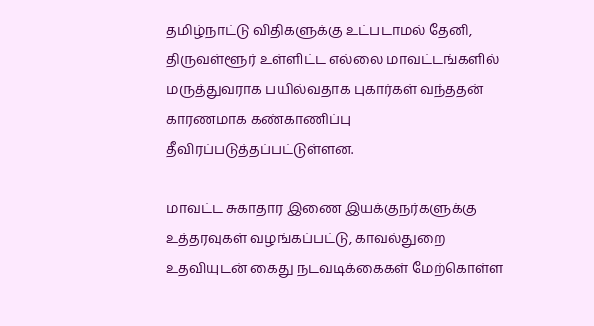தமிழ்நாட்டு விதிகளுக்கு உட்படாமல் தேனி, திருவள்ளூர் உள்ளிட்ட எல்லை மாவட்டங்களில் மருத்துவராக பயில்வதாக புகார்கள் வந்ததன் காரணமாக கண்காணிப்பு தீவிரப்படுத்தப்பட்டுள்ளன.

மாவட்ட சுகாதார இணை இயக்குநர்களுக்கு உத்தரவுகள் வழங்கப்பட்டு, காவல்துறை உதவியுடன் கைது நடவடிக்கைகள் மேற்கொள்ள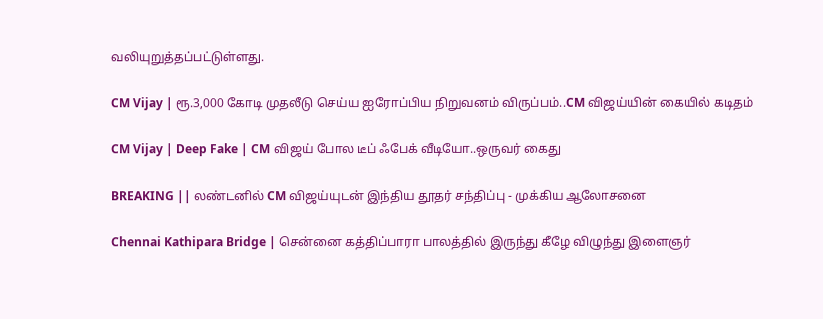வலியுறுத்தப்பட்டுள்ளது.

CM Vijay | ரூ.3,000 கோடி முதலீடு செய்ய ஐரோப்பிய நிறுவனம் விருப்பம்..CM விஜய்யின் கையில் கடிதம்

CM Vijay | Deep Fake | CM விஜய் போல டீப் ஃபேக் வீடியோ..ஒருவர் கைது

BREAKING || லண்டனில் CM விஜய்யுடன் இந்திய தூதர் சந்திப்பு - முக்கிய ஆலோசனை

Chennai Kathipara Bridge | சென்னை கத்திப்பாரா பாலத்தில் இருந்து கீழே விழுந்து இளைஞர்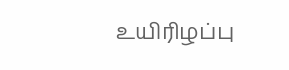உயிரிழப்பு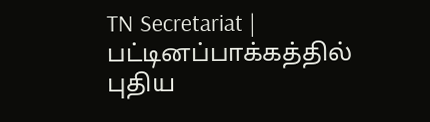TN Secretariat | பட்டினப்பாக்கத்தில் புதிய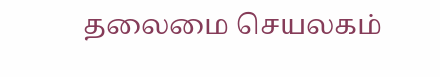தலைமை செயலகம்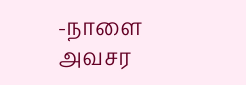-நாளை அவசர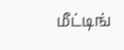மீட்டிங்